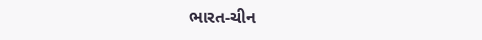ભારત-ચીન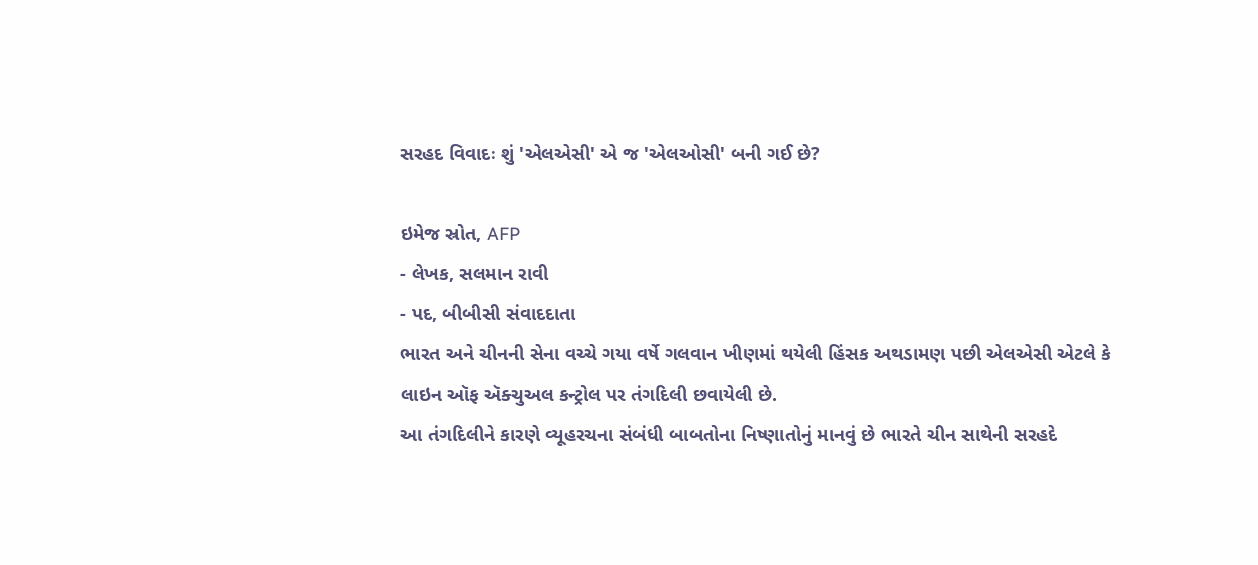સરહદ વિવાદઃ શું 'એલએસી' એ જ 'એલઓસી' બની ગઈ છે?

ઇમેજ સ્રોત, AFP
- લેખક, સલમાન રાવી
- પદ, બીબીસી સંવાદદાતા
ભારત અને ચીનની સેના વચ્ચે ગયા વર્ષે ગલવાન ખીણમાં થયેલી હિંસક અથડામણ પછી એલએસી એટલે કે લાઇન ઑફ ઍક્ચુઅલ કન્ટ્રોલ પર તંગદિલી છવાયેલી છે.
આ તંગદિલીને કારણે વ્યૂહરચના સંબંધી બાબતોના નિષ્ણાતોનું માનવું છે ભારતે ચીન સાથેની સરહદે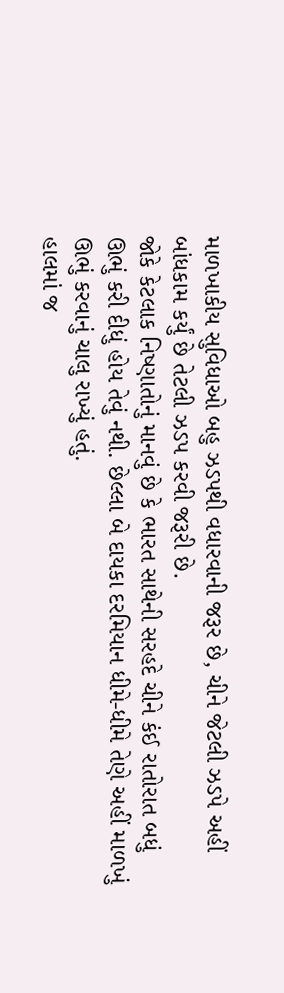માળખાકીય સુવિધાઓ બહુ ઝડપથી વધારવાની જરૂર છે, ચીને જેટલી ઝડપે અહીં બાંધકામ કર્યું છે તેટલી ઝડપ કરવી જરૂરી છે.
જોકે કેટલાક નિષ્ણાતોનું માનવું છે કે ભારત સાથેની સરહદે ચીને કંઈ રાતોરાત બધું ઊભું કરી દીધું હોય તેવું નથી. છેલ્લા બે દાયકા દરમિયાન ધીમે-ધીમે તેણે અહીં માળખું ઊભું કરવાનું ચાલુ રાખ્યું હતું.
હાલમાં જ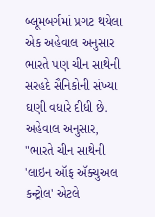બ્લૂમબર્ગમાં પ્રગટ થયેલા એક અહેવાલ અનુસાર ભારતે પણ ચીન સાથેની સરહદે સૈનિકોની સંખ્યા ઘણી વધારે દીધી છે. અહેવાલ અનુસાર, "ભારતે ચીન સાથેની 'લાઇન ઑફ ઍક્ચુઅલ કન્ટ્રોલ' એટલે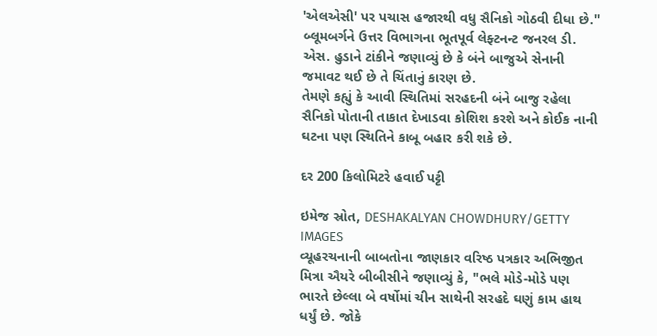'એલએસી' પર પચાસ હજારથી વધુ સૈનિકો ગોઠવી દીધા છે.''
બ્લૂમબર્ગને ઉત્તર વિભાગના ભૂતપૂર્વ લેફ્ટનન્ટ જનરલ ડી. એસ. હુડાને ટાંકીને જણાવ્યું છે કે બંને બાજુએ સેનાની જમાવટ થઈ છે તે ચિંતાનું કારણ છે.
તેમણે કહ્યું કે આવી સ્થિતિમાં સરહદની બંને બાજુ રહેલા સૈનિકો પોતાની તાકાત દેખાડવા કોશિશ કરશે અને કોઈક નાની ઘટના પણ સ્થિતિને કાબૂ બહાર કરી શકે છે.

દર 200 કિલોમિટરે હવાઈ પટ્ટી

ઇમેજ સ્રોત, DESHAKALYAN CHOWDHURY/GETTY IMAGES
વ્યૂહરચનાની બાબતોના જાણકાર વરિષ્ઠ પત્રકાર અભિજીત મિત્રા ઐયરે બીબીસીને જણાવ્યું કે, "ભલે મોડે-મોડે પણ ભારતે છેલ્લા બે વર્ષોમાં ચીન સાથેની સરહદે ઘણું કામ હાથ ધર્યું છે. જોકે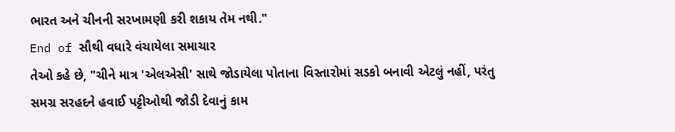ભારત અને ચીનની સરખામણી કરી શકાય તેમ નથી."
End of સૌથી વધારે વંચાયેલા સમાચાર
તેઓ કહે છે, "ચીને માત્ર 'એલએસી' સાથે જોડાયેલા પોતાના વિસ્તારોમાં સડકો બનાવી એટલું નહીં, પરંતુ સમગ્ર સરહદને હવાઈ પટ્ટીઓથી જોડી દેવાનું કામ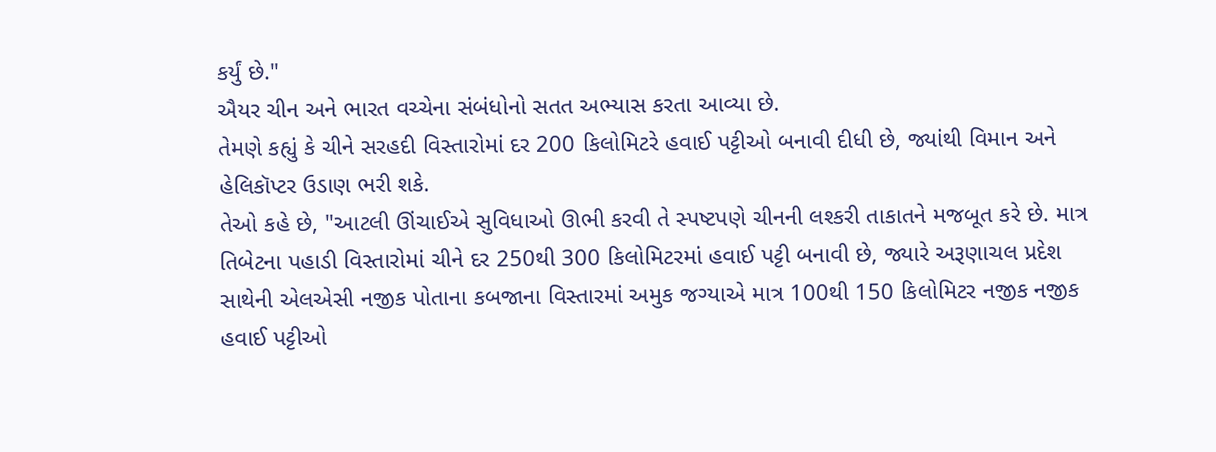કર્યું છે."
ઐયર ચીન અને ભારત વચ્ચેના સંબંધોનો સતત અભ્યાસ કરતા આવ્યા છે.
તેમણે કહ્યું કે ચીને સરહદી વિસ્તારોમાં દર 200 કિલોમિટરે હવાઈ પટ્ટીઓ બનાવી દીધી છે, જ્યાંથી વિમાન અને હેલિકૉપ્ટર ઉડાણ ભરી શકે.
તેઓ કહે છે, "આટલી ઊંચાઈએ સુવિધાઓ ઊભી કરવી તે સ્પષ્ટપણે ચીનની લશ્કરી તાકાતને મજબૂત કરે છે. માત્ર તિબેટના પહાડી વિસ્તારોમાં ચીને દર 250થી 300 કિલોમિટરમાં હવાઈ પટ્ટી બનાવી છે, જ્યારે અરૂણાચલ પ્રદેશ સાથેની એલએસી નજીક પોતાના કબજાના વિસ્તારમાં અમુક જગ્યાએ માત્ર 100થી 150 કિલોમિટર નજીક નજીક હવાઈ પટ્ટીઓ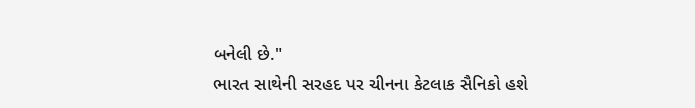બનેલી છે."
ભારત સાથેની સરહદ પર ચીનના કેટલાક સૈનિકો હશે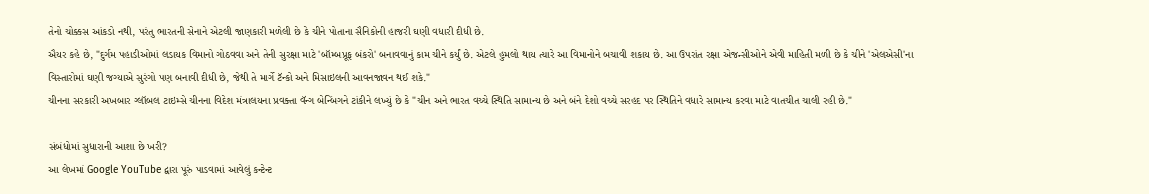તેનો ચોક્કસ આંકડો નથી, પરંતુ ભારતની સેનાને એટલી જાણકારી મળેલી છે કે ચીને પોતાના સૈનિકોની હાજરી ઘણી વધારી દીધી છે.
ઐયર કહે છે, "દુર્ગમ પહાડીઓમાં લડાયક વિમાનો ગોઠવવા અને તેની સુરક્ષા માટે 'બૉમ્બપ્રૂફ બંકરો' બનાવવાનું કામ ચીને કર્યું છે. એટલે હુમલો થાય ત્યારે આ વિમાનોને બચાવી શકાય છે. આ ઉપરાંત રક્ષા એજન્સીઓને એવી માહિતી મળી છે કે ચીને 'એલએસી'ના વિસ્તારોમાં ઘણી જગ્યાએ સુરંગો પણ બનાવી દીધી છે, જેથી તે માર્ગે ટૅન્કો અને મિસાઇલની આવનજાવન થઈ શકે."
ચીનના સરકારી અખબાર ગ્લૉબલ ટાઇમ્સે ચીનના વિદેશ મંત્રાલયના પ્રવક્તા વૅન્ગ બેન્બિંગને ટાંકીને લખ્યું છે કે "ચીન અને ભારત વચ્ચે સ્થિતિ સામાન્ય છે અને બંને દેશો વચ્ચે સરહદ પર સ્થિતિને વધારે સામાન્ય કરવા માટે વાતચીત ચાલી રહી છે."

સંબંધોમાં સુધારાની આશા છે ખરી?
આ લેખમાં Google YouTube દ્વારા પૂરું પાડવામાં આવેલું કન્ટેન્ટ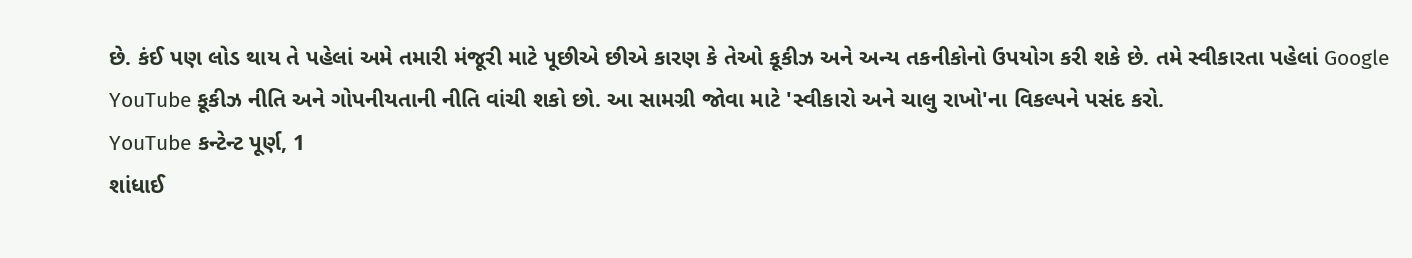છે. કંઈ પણ લોડ થાય તે પહેલાં અમે તમારી મંજૂરી માટે પૂછીએ છીએ કારણ કે તેઓ કૂકીઝ અને અન્ય તકનીકોનો ઉપયોગ કરી શકે છે. તમે સ્વીકારતા પહેલાં Google YouTube કૂકીઝ નીતિ અને ગોપનીયતાની નીતિ વાંચી શકો છો. આ સામગ્રી જોવા માટે 'સ્વીકારો અને ચાલુ રાખો'ના વિકલ્પને પસંદ કરો.
YouTube કન્ટેન્ટ પૂર્ણ, 1
શાંધાઈ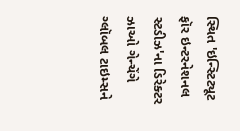સ્થિત 'ઇન્સ્ટિટ્યૂટ ફૉર ઇન્ટરનેશનલ સ્ટડીઝ'ના ડિરેક્ટર ઝાઓ ગેન્ચેંગે ગ્લૉબલ ટાઇમ્સને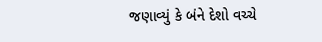જણાવ્યું કે બંને દેશો વચ્ચે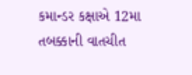કમાન્ડર કક્ષાએ 12મા તબક્કાની વાતચીત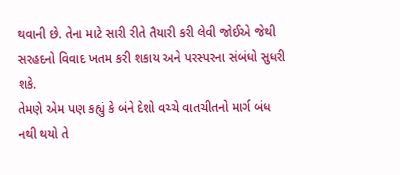થવાની છે. તેના માટે સારી રીતે તૈયારી કરી લેવી જોઈએ જેથી સરહદનો વિવાદ ખતમ કરી શકાય અને પરસ્પરના સંબંધો સુધરી શકે.
તેમણે એમ પણ કહ્યું કે બંને દેશો વચ્ચે વાતચીતનો માર્ગ બંધ નથી થયો તે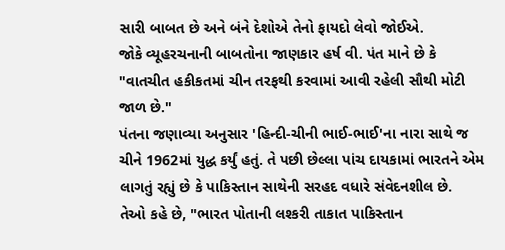સારી બાબત છે અને બંને દેશોએ તેનો ફાયદો લેવો જોઈએ.
જોકે વ્યૂહરચનાની બાબતોના જાણકાર હર્ષ વી. પંત માને છે કે "વાતચીત હકીકતમાં ચીન તરફથી કરવામાં આવી રહેલી સૌથી મોટી જાળ છે."
પંતના જણાવ્યા અનુસાર 'હિન્દી-ચીની ભાઈ-ભાઈ'ના નારા સાથે જ ચીને 1962માં યુદ્ધ કર્યું હતું. તે પછી છેલ્લા પાંચ દાયકામાં ભારતને એમ લાગતું રહ્યું છે કે પાકિસ્તાન સાથેની સરહદ વધારે સંવેદનશીલ છે.
તેઓ કહે છે, "ભારત પોતાની લશ્કરી તાકાત પાકિસ્તાન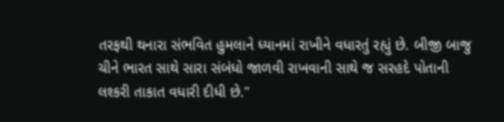તરફથી થનારા સંભવિત હુમલાને ધ્યાનમાં રાખીને વધારતું રહ્યું છે. બીજી બાજુ ચીને ભારત સાથે સારા સંબંધો જાળવી રાખવાની સાથે જ સરહદે પોતાની લશ્કરી તાકાત વધારી દીધી છે."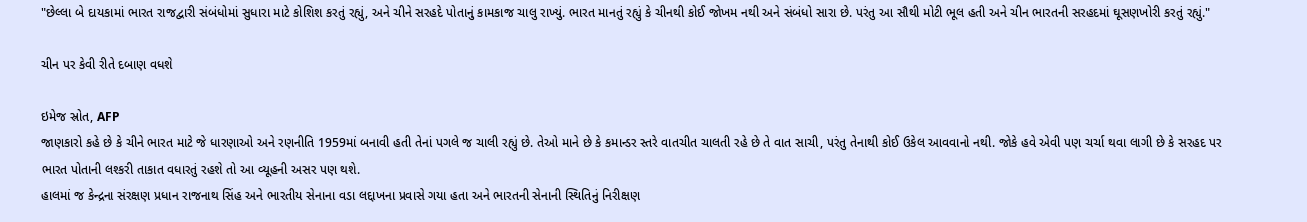"છેલ્લા બે દાયકામાં ભારત રાજદ્વારી સંબંધોમાં સુધારા માટે કોશિશ કરતું રહ્યું, અને ચીને સરહદે પોતાનું કામકાજ ચાલુ રાખ્યું. ભારત માનતું રહ્યું કે ચીનથી કોઈ જોખમ નથી અને સંબંધો સારા છે. પરંતુ આ સૌથી મોટી ભૂલ હતી અને ચીન ભારતની સરહદમાં ઘૂસણખોરી કરતું રહ્યું."

ચીન પર કેવી રીતે દબાણ વધશે

ઇમેજ સ્રોત, AFP
જાણકારો કહે છે કે ચીને ભારત માટે જે ધારણાઓ અને રણનીતિ 1959માં બનાવી હતી તેનાં પગલે જ ચાલી રહ્યું છે. તેઓ માને છે કે કમાન્ડર સ્તરે વાતચીત ચાલતી રહે છે તે વાત સાચી, પરંતુ તેનાથી કોઈ ઉકેલ આવવાનો નથી. જોકે હવે એવી પણ ચર્ચા થવા લાગી છે કે સરહદ પર ભારત પોતાની લશ્કરી તાકાત વધારતું રહશે તો આ વ્યૂહની અસર પણ થશે.
હાલમાં જ કેન્દ્રના સંરક્ષણ પ્રધાન રાજનાથ સિંહ અને ભારતીય સેનાના વડા લદ્દાખના પ્રવાસે ગયા હતા અને ભારતની સેનાની સ્થિતિનું નિરીક્ષણ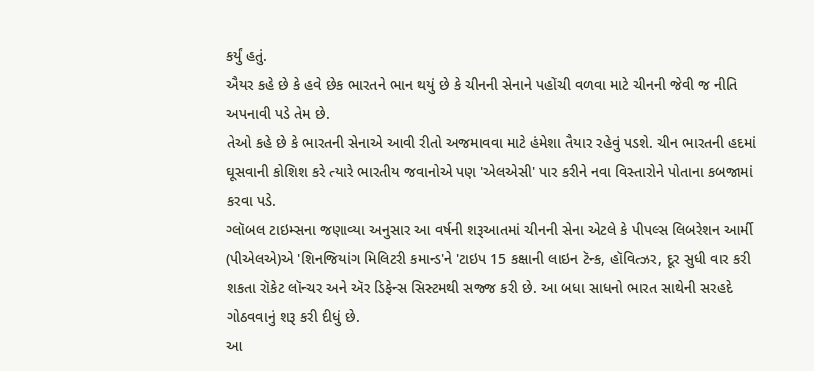કર્યું હતું.
ઐયર કહે છે કે હવે છેક ભારતને ભાન થયું છે કે ચીનની સેનાને પહોંચી વળવા માટે ચીનની જેવી જ નીતિ અપનાવી પડે તેમ છે.
તેઓ કહે છે કે ભારતની સેનાએ આવી રીતો અજમાવવા માટે હંમેશા તૈયાર રહેવું પડશે. ચીન ભારતની હદમાં ઘૂસવાની કોશિશ કરે ત્યારે ભારતીય જવાનોએ પણ 'એલએસી' પાર કરીને નવા વિસ્તારોને પોતાના કબજામાં કરવા પડે.
ગ્લૉબલ ટાઇમ્સના જણાવ્યા અનુસાર આ વર્ષની શરૂઆતમાં ચીનની સેના એટલે કે પીપલ્સ લિબરેશન આર્મી (પીએલએ)એ 'શિનજિયાંગ મિલિટરી કમાન્ડ'ને 'ટાઇપ 15 કક્ષાની લાઇન ટૅન્ક, હૉવિત્ઝર, દૂર સુધી વાર કરી શકતા રૉકેટ લૉન્ચર અને ઍર ડિફેન્સ સિસ્ટમથી સજ્જ કરી છે. આ બધા સાધનો ભારત સાથેની સરહદે ગોઠવવાનું શરૂ કરી દીધું છે.
આ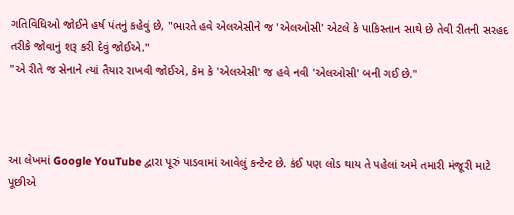ગતિવિધિઓ જોઈને હર્ષ પંતનું કહેવું છે, "ભારતે હવે એલએસીને જ 'એલઓસી' એટલે કે પાકિસ્તાન સાથે છે તેવી રીતની સરહદ તરીકે જોવાનું શરૂ કરી દેવું જોઈએ."
"એ રીતે જ સેનાને ત્યાં તૈયાર રાખવી જોઈએ, કેમ કે 'એલએસી' જ હવે નવી 'એલઓસી' બની ગઈ છે."



આ લેખમાં Google YouTube દ્વારા પૂરું પાડવામાં આવેલું કન્ટેન્ટ છે. કંઈ પણ લોડ થાય તે પહેલાં અમે તમારી મંજૂરી માટે પૂછીએ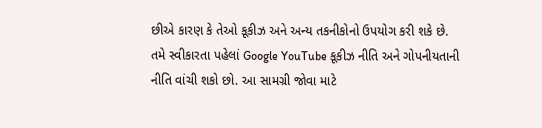છીએ કારણ કે તેઓ કૂકીઝ અને અન્ય તકનીકોનો ઉપયોગ કરી શકે છે. તમે સ્વીકારતા પહેલાં Google YouTube કૂકીઝ નીતિ અને ગોપનીયતાની નીતિ વાંચી શકો છો. આ સામગ્રી જોવા માટે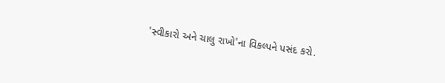'સ્વીકારો અને ચાલુ રાખો'ના વિકલ્પને પસંદ કરો.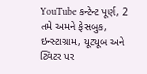YouTube કન્ટેન્ટ પૂર્ણ, 2
તમે અમને ફેસબુક, ઇન્સ્ટાગ્રામ, યૂટ્યૂબ અને ટ્વિટર પર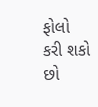ફોલો કરી શકો છો